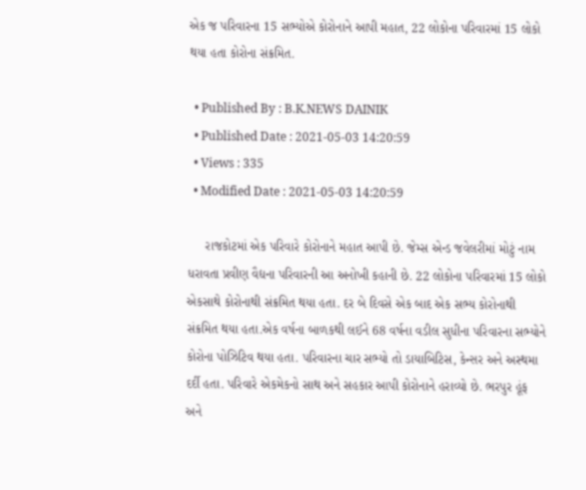એક જ પરિવારના 15 સભ્યોએ કોરોનાને આપી મહાત, 22 લોકોના પરિવારમાં 15 લોકો થયા હતા કોરોના સંક્રમિત.

  • Published By : B.K.NEWS DAINIK
  • Published Date : 2021-05-03 14:20:59
  • Views : 335
  • Modified Date : 2021-05-03 14:20:59

     રાજકોટમાં એક પરિવારે કોરોનાને મહાત આપી છે. જેમ્સ એન્ડ જવેલરીમાં મોટું નામ ધરાવતા પ્રવીણ વૈદ્યના પરિવારની આ અનોખી કહાની છે. 22 લોકોના પરિવારમાં 15 લોકો એકસાથે કોરોનાથી સંક્રમિત થયા હતા. દર બે દિવસે એક બાદ એક સભ્ય કોરોનાથી સંક્રમિત થયા હતા.એક વર્ષના બાળકથી લઈને 68 વર્ષના વડીલ સુધીના પરિવારના સભ્યોને કોરોના પોઝિટિવ થયા હતા. પરિવારના ચાર સભ્યો તો ડાયાબિટિસ, કેન્સર અને અસ્થમા દર્દી હતા. પરિવારે એકમેકનો સાથ અને સહકાર આપી કોરોનાને હરાવ્યો છે. ભરપુર હૂંફ અને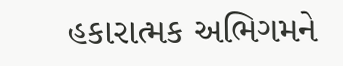હકારાત્મક અભિગમને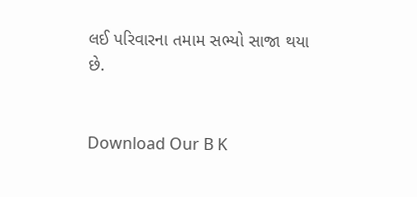લઈ પરિવારના તમામ સભ્યો સાજા થયા છે.


Download Our B K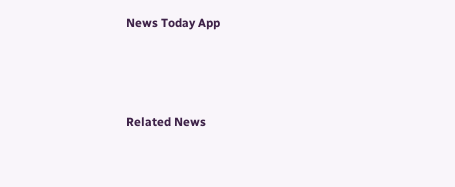News Today App



Related News